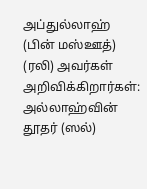அப்துல்லாஹ் (பின் மஸ்ஊத்) (ரலி) அவர்கள் அறிவிக்கிறார்கள்:
அல்லாஹ்வின் தூதர் (ஸல்)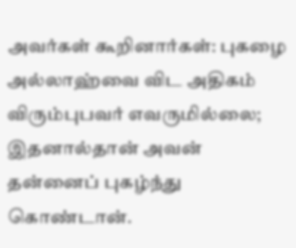அவர்கள் கூறினார்கள்: புகழை அல்லாஹ்வை விட அதிகம் விரும்புபவர் எவருமில்லை; இதனால்தான் அவன் தன்னைப் புகழ்ந்து கொண்டான்.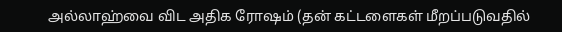அல்லாஹ்வை விட அதிக ரோஷம் (தன் கட்டளைகள் மீறப்படுவதில்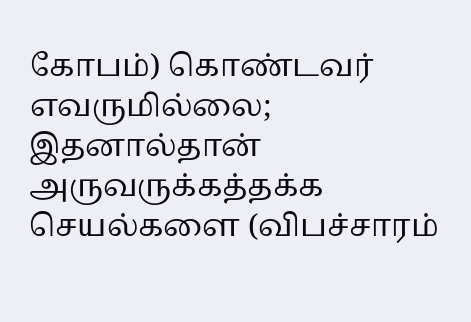கோபம்) கொண்டவர் எவருமில்லை; இதனால்தான் அருவருக்கத்தக்க செயல்களை (விபச்சாரம்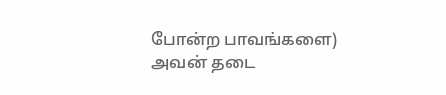போன்ற பாவங்களை) அவன் தடை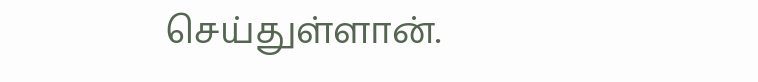செய்துள்ளான்.